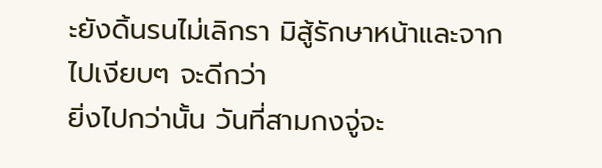ะยังดิ้นรนไม่เลิกรา มิสู้รักษาหน้าและจากไปเงียบๆ จะดีกว่า
ยิ่งไปกว่านั้น วันที่สามกงจู่จะ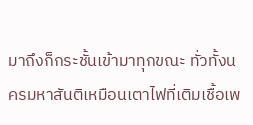มาถึงก็กระชั้นเข้ามาทุกขณะ ทั่วทั้งนครมหาสันติเหมือนเตาไฟที่เติมเชื้อเพ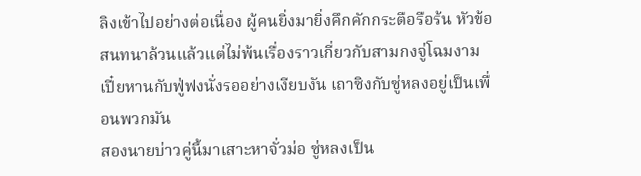ลิงเข้าไปอย่างต่อเนื่อง ผู้คนยิ่งมายิ่งคึกคักกระตือรือร้น หัวข้อสนทนาล้วนแล้วแต่ไม่พ้นเรื่องราวเกี่ยวกับสามกงจู่โฉมงาม
เปี๋ยหานกับฟู่ฟงนั่งรออย่างเงียบงัน เถาซิงกับซู่หลงอยู่เป็นเพื่อนพวกมัน
สองนายบ่าวคู่นี้มาเสาะหาจั่วม่อ ซู่หลงเป็น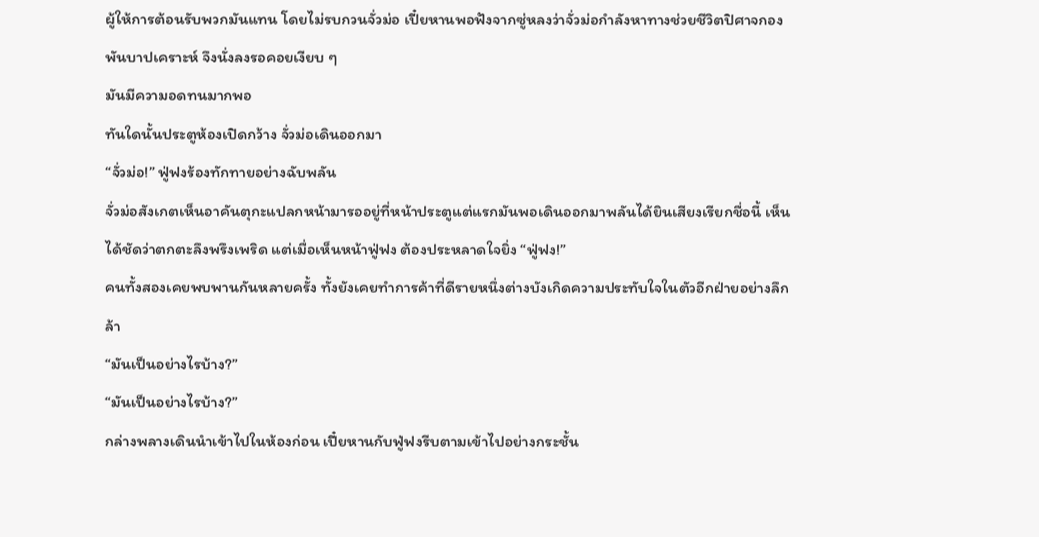ผู้ให้การต้อนรับพวกมันแทน โดยไม่รบกวนจั่วม่อ เปี๋ยหานพอฟังจากซู่หลงว่าจั่วม่อกำลังหาทางช่วยชีวิตปิศาจกองพันบาปเคราะห์ จึงนั่งลงรอคอยเงียบ ๆ
มันมีความอดทนมากพอ
ทันใดนั้นประตูห้องเปิดกว้าง จั่วม่อเดินออกมา
“จั่วม่อ!” ฟู่ฟงร้องทักทายอย่างฉับพลัน
จั่วม่อสังเกตเห็นอาคันตุกะแปลกหน้ามารออยู่ที่หน้าประตูแต่แรกมันพอเดินออกมาพลันได้ยินเสียงเรียกชื่อนี้ เห็นได้ชัดว่าตกตะลึงพรึงเพริด แต่เมื่อเห็นหน้าฟู่ฟง ต้องประหลาดใจยิ่ง “ฟู่ฟง!”
คนทั้งสองเคยพบพานกันหลายครั้ง ทั้งยังเคยทำการค้าที่ดีรายหนึ่งต่างบังเกิดความประทับใจในตัวอีกฝ่ายอย่างลึกล้า
“มันเป็นอย่างไรบ้าง?”
“มันเป็นอย่างไรบ้าง?”
กล่างพลางเดินนำเข้าไปในห้องก่อน เปี๋ยหานกับฟู่ฟงรีบตามเข้าไปอย่างกระชั้น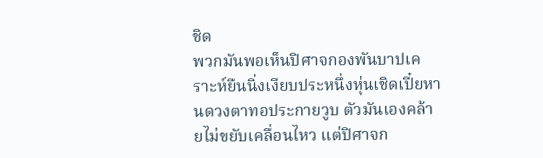ชิด
พวกมันพอเห็นปิศาจกองพันบาปเคราะห์ยืนนิ่งเงียบประหนึ่งหุ่นเชิดเปี๋ยหานดวงตาทอประกายวูบ ตัวมันเองคล้ายไม่ขยับเคลื่อนไหว แต่ปิศาจก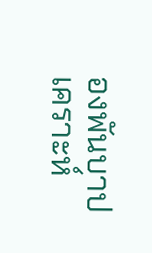องพันบาปเคราะห์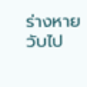ร่างหายวับไป